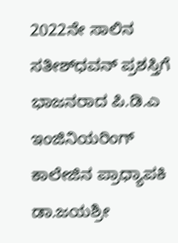2022ನೇ ಸಾಲಿನ ಸತೀಶ್‍ಧವನ್ ಪ್ರಶಸ್ತಿಗೆ ಭಾಜನರಾದ ಪಿ.ಡಿ.ಎ ಇಂಜಿನಿಯರಿಂಗ್‍ ಕಾಲೇಜಿನ ಪ್ರಾಧ್ಯಾಪಕಿ ಡಾ.ಜಯಶ್ರೀ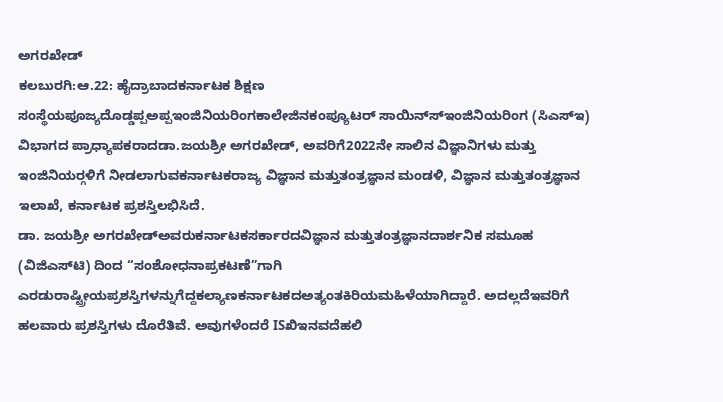ಅಗರಖೇಡ್
ಕಲಬುರಗಿ:ಆ.22: ಹೈದ್ರಾಬಾದಕರ್ನಾಟಕ ಶಿಕ್ಷಣ ಸಂಸ್ಥೆಯಪೂಜ್ಯದೊಡ್ಡಪ್ಪಅಪ್ಪಇಂಜಿನಿಯರಿಂಗಕಾಲೇಜಿನಕಂಪ್ಯೂಟರ್ ಸಾಯಿನ್ಸ್‍ಇಂಜಿನಿಯರಿಂಗ (ಸಿಎಸ್‍ಇ) ವಿಭಾಗದ ಪ್ರಾಧ್ಯಾಪಕರಾದಡಾ.ಜಯಶ್ರೀ ಅಗರಖೇಡ್, ಅವರಿಗೆ2022ನೇ ಸಾಲಿನ ವಿಜ್ಞಾನಿಗಳು ಮತ್ತು ಇಂಜಿನಿಯರ್‍ಗಳಿಗೆ ನೀಡಲಾಗುವಕರ್ನಾಟಕರಾಜ್ಯ ವಿಜ್ಞಾನ ಮತ್ತುತಂತ್ರಜ್ಞಾನ ಮಂಡಳಿ, ವಿಜ್ಞಾನ ಮತ್ತುತಂತ್ರಜ್ಞಾನ ಇಲಾಖೆ, ಕರ್ನಾಟಕ ಪ್ರಶಸ್ತಿಲಭಿಸಿದೆ.
ಡಾ. ಜಯಶ್ರೀ ಅಗರಖೇಡ್‍ಅವರುಕರ್ನಾಟಕಸರ್ಕಾರದವಿಜ್ಞಾನ ಮತ್ತುತಂತ್ರಜ್ಞಾನದಾರ್ಶನಿಕ ಸಮೂಹ (ವಿಜಿಎಸ್‍ಟಿ) ದಿಂದ “ಸಂಶೋಧನಾಪ್ರಕಟಣೆ”ಗಾಗಿ ಎರಡುರಾಷ್ಟ್ರೀಯಪ್ರಶಸ್ತಿಗಳನ್ನುಗೆದ್ದಕಲ್ಯಾಣಕರ್ನಾಟಕದಅತ್ಯಂತಕಿರಿಯಮಹಿಳೆಯಾಗಿದ್ದಾರೆ. ಅದಲ್ಲದೆಇವರಿಗೆ ಹಲವಾರು ಪ್ರಶಸ್ತಿಗಳು ದೊರೆತಿವೆ. ಅವುಗಳೆಂದರೆ ISಖಿಇನವದೆಹಲಿ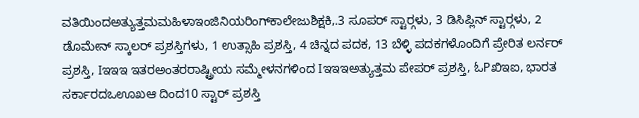ವತಿಯಿಂದಅತ್ಯುತ್ತಮಮಹಿಳಾಇಂಜಿನಿಯರಿಂಗ್‍ಕಾಲೇಜುಶಿಕ್ಷಕಿ,.3 ಸೂಪರ್ ಸ್ಟಾರ್‍ಗಳು, 3 ಡಿಸಿಪ್ಲಿನ್ ಸ್ಟಾರ್‍ಗಳು, 2 ಡೊಮೇನ್ ಸ್ಕಾಲರ್ ಪ್ರಶಸ್ತಿಗಳು, 1 ಉತ್ಸಾಹಿ ಪ್ರಶಸ್ತಿ, 4 ಚಿನ್ನದ ಪದಕ, 13 ಬೆಳ್ಳಿ ಪದಕಗಳೊಂದಿಗೆ ಪ್ರೇರಿತ ಲರ್ನರ್ ಪ್ರಶಸ್ತಿ, Iಇಇಇ ಇತರಅಂತರರಾಷ್ಟ್ರೀಯ ಸಮ್ಮೇಳನಗಳಿಂದ Iಇಇಇಅತ್ಯುತ್ತಮ ಪೇಪರ್ ಪ್ರಶಸ್ತಿ, ಓPಖಿಇಐ, ಭಾರತ ಸರ್ಕಾರದಒಊಖಆ ದಿಂದ10 ಸ್ಟಾರ್ ಪ್ರಶಸ್ತಿ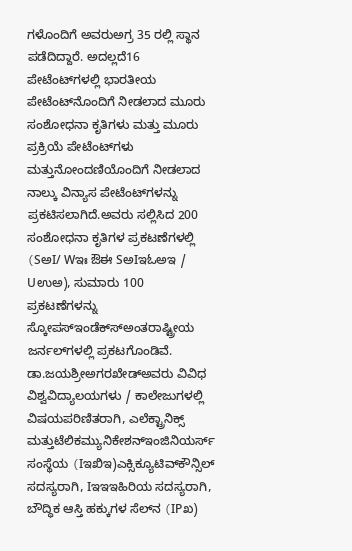ಗಳೊಂದಿಗೆ ಅವರುಅಗ್ರ 35 ರಲ್ಲಿ ಸ್ಥಾನ ಪಡೆದಿದ್ದಾರೆ. ಅದಲ್ಲದೆ16 ಪೇಟೆಂಟ್‍ಗಳಲ್ಲಿ ಭಾರತೀಯ ಪೇಟೆಂಟ್‍ನೊಂದಿಗೆ ನೀಡಲಾದ ಮೂರು ಸಂಶೋಧನಾ ಕೃತಿಗಳು ಮತ್ತು ಮೂರು ಪ್ರಕ್ರಿಯೆ ಪೇಟೆಂಟ್‍ಗಳು ಮತ್ತುನೋಂದಣಿಯೊಂದಿಗೆ ನೀಡಲಾದ ನಾಲ್ಕು ವಿನ್ಯಾಸ ಪೇಟೆಂಟ್‍ಗಳನ್ನು ಪ್ರಕಟಿಸಲಾಗಿದೆ.ಅವರು ಸಲ್ಲಿಸಿದ 200 ಸಂಶೋಧನಾ ಕೃತಿಗಳ ಪ್ರಕಟಣೆಗಳಲ್ಲಿ (SಅI/ Wಇಃ ಔಈ SಅIಇಓಅಇ / Uಉಅ), ಸುಮಾರು 100 ಪ್ರಕಟಣೆಗಳನ್ನು ಸ್ಕೋಪಸ್‍ಇಂಡೆಕ್ಸ್‍ಅಂತರಾಷ್ಟ್ರೀಯ ಜರ್ನಲ್‍ಗಳಲ್ಲಿ ಪ್ರಕಟಗೊಂಡಿವೆ.
ಡಾ.ಜಯಶ್ರೀಅಗರಖೇಡ್‍ಅವರು ವಿವಿಧ ವಿಶ್ವವಿದ್ಯಾಲಯಗಳು / ಕಾಲೇಜುಗಳಲ್ಲಿ ವಿಷಯಪರಿಣಿತರಾಗಿ, ಎಲೆಕ್ಟ್ರಾನಿಕ್ಸ್ ಮತ್ತುಟೆಲಿಕಮ್ಯುನಿಕೇಶನ್‍ಇಂಜಿನಿಯರ್ಸ್ ಸಂಸ್ಥೆಯ (Iಇಖಿಇ)ಎಕ್ಸಿಕ್ಯೂಟಿವ್‍ಕೌನ್ಸಿಲ್ ಸದಸ್ಯರಾಗಿ, Iಇಇಇಹಿರಿಯ ಸದಸ್ಯರಾಗಿ, ಬೌದ್ಧಿಕ ಆಸ್ತಿ ಹಕ್ಕುಗಳ ಸೆಲ್‍ನ (IPಖ)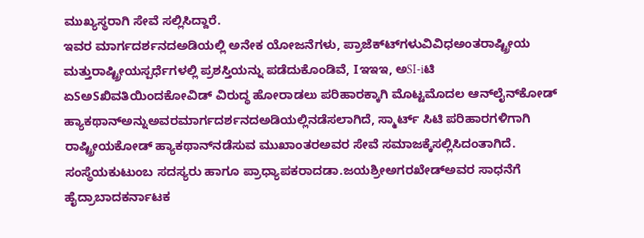ಮುಖ್ಯಸ್ಥರಾಗಿ ಸೇವೆ ಸಲ್ಲಿಸಿದ್ದಾರೆ.
ಇವರ ಮಾರ್ಗದರ್ಶನದಅಡಿಯಲ್ಲಿ ಅನೇಕ ಯೋಜನೆಗಳು, ಪ್ರಾಜೆಕ್ಟ್‍ಗಳುವಿವಿಧಅಂತರಾಷ್ಟ್ರೀಯ ಮತ್ತುರಾಷ್ಟ್ರೀಯಸ್ಪರ್ಧೆಗಳಲ್ಲಿ ಪ್ರಶಸ್ತಿಯನ್ನು ಪಡೆದುಕೊಂಡಿವೆ, Iಇಇಇ, ಅSI-iಟಿ ಏSಅSಖಿವತಿಯಿಂದಕೋವಿಡ್ ವಿರುದ್ಧ ಹೋರಾಡಲು ಪರಿಹಾರಕ್ಕಾಗಿ ಮೊಟ್ಟಮೊದಲ ಆನ್‍ಲೈನ್‍ಕೋಡ್ ಹ್ಯಾಕಥಾನ್‍ಅನ್ನುಅವರಮಾರ್ಗದರ್ಶನದಅಡಿಯಲ್ಲಿನಡೆಸಲಾಗಿದೆ, ಸ್ಮಾರ್ಟ್ ಸಿಟಿ ಪರಿಹಾರಗಳಿಗಾಗಿ ರಾಷ್ಟ್ರೀಯಕೋಡ್ ಹ್ಯಾಕಥಾನ್‍ನಡೆಸುವ ಮುಖಾಂತರಅವರ ಸೇವೆ ಸಮಾಜಕ್ಕೆಸಲ್ಲಿಸಿದಂತಾಗಿದೆ.
ಸಂಸ್ಥೆಯಕುಟುಂಬ ಸದಸ್ಯರು ಹಾಗೂ ಪ್ರಾಧ್ಯಾಪಕರಾದಡಾ.ಜಯಶ್ರೀಅಗರಖೇಡ್‍ಅವರ ಸಾಧನೆಗೆ ಹೈದ್ರಾಬಾದಕರ್ನಾಟಕ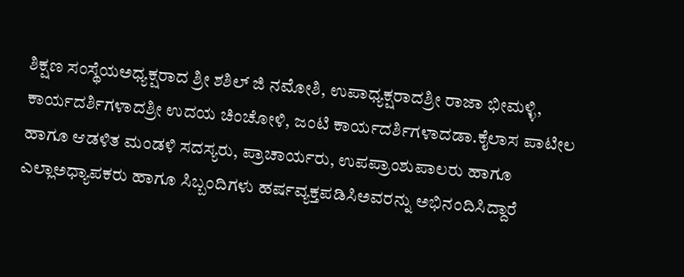ಶಿಕ್ಷಣ ಸಂಸ್ಥೆಯಅಧ್ಯಕ್ಷರಾದ ಶ್ರೀ ಶಶಿಲ್ ಜಿ ನಮೋಶಿ, ಉಪಾಧ್ಯಕ್ಷರಾದಶ್ರೀ ರಾಜಾ ಭೀಮಳ್ಳಿ, ಕಾರ್ಯದರ್ಶಿಗಳಾದಶ್ರೀ ಉದಯ ಚಿಂಚೋಳಿ, ಜಂಟಿ ಕಾರ್ಯದರ್ಶಿಗಳಾದಡಾ.ಕೈಲಾಸ ಪಾಟೀಲ ಹಾಗೂ ಆಡಳಿತ ಮಂಡಳಿ ಸದಸ್ಯರು, ಪ್ರಾಚಾರ್ಯರು, ಉಪಪ್ರಾಂಶುಪಾಲರು ಹಾಗೂ ಎಲ್ಲಾಅಧ್ಯಾಪಕರು ಹಾಗೂ ಸಿಬ್ಬಂದಿಗಳು ಹರ್ಷವ್ಯಕ್ತಪಡಿಸಿಅವರನ್ನು ಅಭಿನಂದಿಸಿದ್ದಾರೆ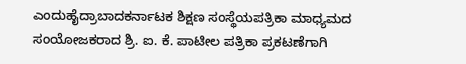ಎಂದುಹೈದ್ರಾಬಾದಕರ್ನಾಟಕ ಶಿಕ್ಷಣ ಸಂಸ್ಥೆಯಪತ್ರಿಕಾ ಮಾಧ್ಯಮದ ಸಂಯೋಜಕರಾದ ಶ್ರಿ. ಐ. ಕೆ. ಪಾಟೀಲ ಪತ್ರಿಕಾ ಪ್ರಕಟಣೆಗಾಗಿ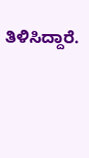ತಿಳಿಸಿದ್ದಾರೆ.